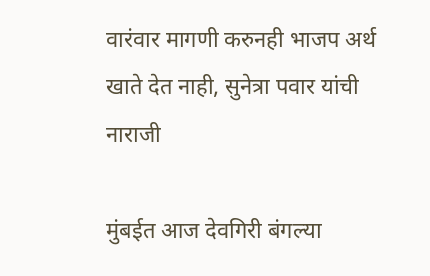वारंवार मागणी करुनही भाजप अर्थ खाते देत नाही, सुनेत्रा पवार यांची नाराजी

मुंबईत आज देवगिरी बंगल्या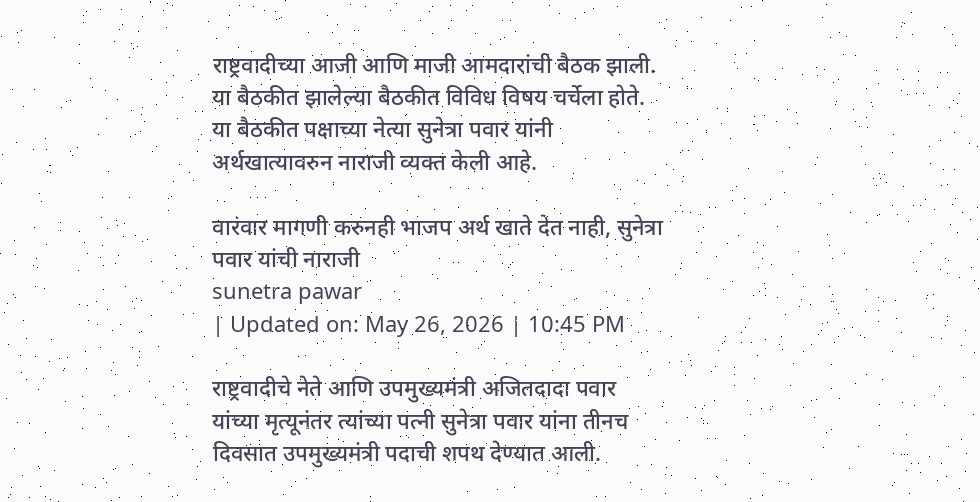राष्ट्रवादीच्या आजी आणि माजी आमदारांची बैठक झाली. या बैठकीत झालेल्या बैठकीत विविध विषय चर्चेला होते. या बैठकीत पक्षाच्या नेत्या सुनेत्रा पवार यांनी अर्थखात्यावरुन नाराजी व्यक्त केली आहे.

वारंवार मागणी करुनही भाजप अर्थ खाते देत नाही, सुनेत्रा पवार यांची नाराजी
sunetra pawar
| Updated on: May 26, 2026 | 10:45 PM

राष्ट्रवादीचे नेते आणि उपमुख्यमंत्री अजितदादा पवार यांच्या मृत्यूनंतर त्यांच्या पत्नी सुनेत्रा पवार यांना तीनच दिवसात उपमुख्यमंत्री पदाची शपथ देण्यात आली.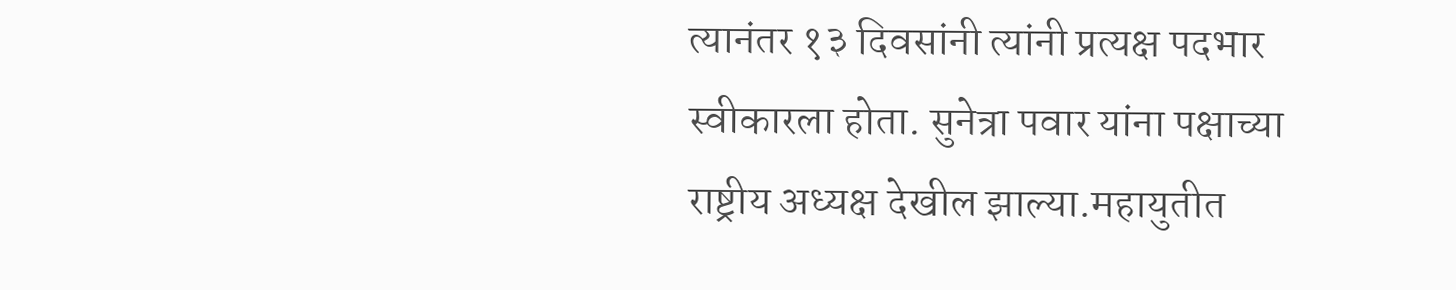त्यानंतर १३ दिवसांनी त्यांनी प्रत्यक्ष पदभार स्वीकारला होता. सुनेत्रा पवार यांना पक्षाच्या राष्ट्रीय अध्यक्ष देखील झाल्या.महायुतीत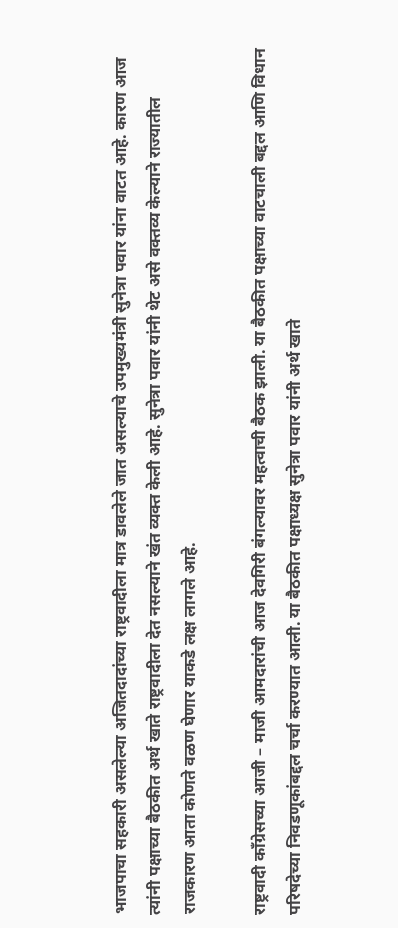भाजपाचा सहकारी असलेल्या अजितदादांच्या राष्ट्रवादीला मात्र डावलेले जात असल्याचे उपमुख्यमंत्री सुनेत्रा पवार यांना वाटत आहे. कारण आज त्यांनी पक्षाच्या बैठकीत अर्थ खाते राष्ट्रवादीला देत नसल्याने खंत व्यक्त केली आहे. सुनेत्रा पवार यांनी थेट असे वक्तव्य केल्याने राज्यातील राजकारण आता कोणते वळण घेणार याकडे लक्ष लागले आहे.

राष्ट्रवादी काँग्रेसच्या आजी – माजी आमदारांची आज देवगिरी बंगल्यावर महत्वाची बैठक झाली. या बैठकीत पक्षाच्या वाटचाली बद्दल आणि विधान परिषदेच्या निवडणूकांबद्दल चर्चा करण्यात आली. या बैठकीत पक्षाध्यक्ष सुनेत्रा पवार यांनी अर्थ खाते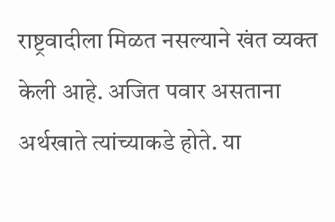राष्ट्रवादीला मिळत नसल्याने खंत व्यक्त केली आहे. अजित पवार असताना अर्थखाते त्यांच्याकडे होते. या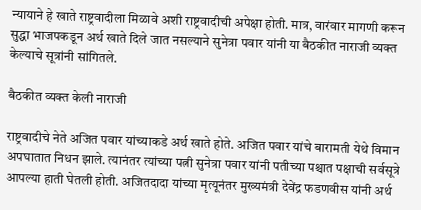न्यायाने हे खाते राष्ट्रवादीला मिळावे अशी राष्ट्रवादीची अपेक्षा होती. मात्र, वारंवार मागणी करून सुद्धा भाजपकडून अर्थ खाते दिले जात नसल्याने सुनेत्रा पवार यांनी या बैठकीत नाराजी व्यक्त केल्याचे सूत्रांनी सांगितले.

बैठकीत व्यक्त केली नाराजी

राष्ट्रवादीचे नेते अजित पवार यांच्याकडे अर्थ खाते होते. अजित पवार यांचे बारामती येथे विमान अपघातात निधन झाले. त्यानंतर त्यांच्या पत्नी सुनेत्रा पवार यांनी पतीच्या पश्चात पक्षाची सर्वसूत्रे आपल्या हाती घेतली होती. अजितदादा यांच्या मृत्यूनंतर मुख्यमंत्री देवेंद्र फडणवीस यांनी अर्थ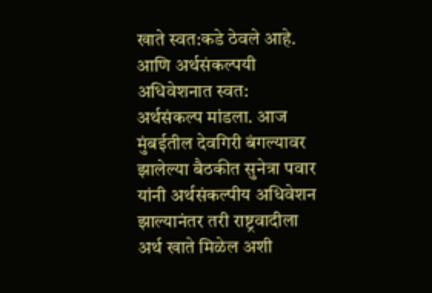खाते स्वत:कडे ठेवले आहे. आणि अर्थसंकल्पयी अधिवेशनात स्वत: अर्थसंकल्प मांडला. आज मुंबईतील देवगिरी बंगल्यावर झालेल्या बैठकीत सुनेत्रा पवार यांनी अर्थसंकल्पीय अधिवेशन झाल्यानंतर तरी राष्ट्रवादीला अर्थ खाते मिळेल अशी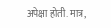अपेक्षा होती. मात्र,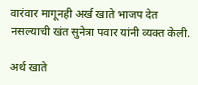वारंवार मागूनही अर्ख खाते भाजप देत नसल्याची खंत सुनेत्रा पवार यांनी व्यक्त केली.

अर्थ खाते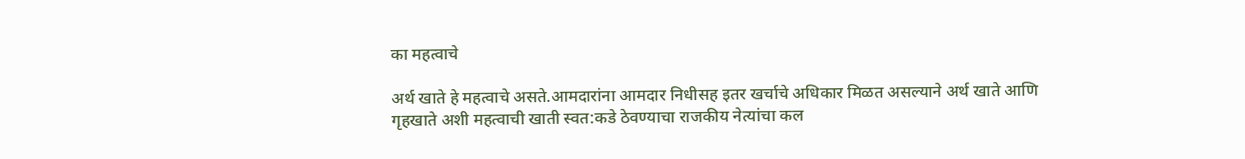का महत्वाचे

अर्थ खाते हे महत्वाचे असते.आमदारांना आमदार निधीसह इतर खर्चाचे अधिकार मिळत असल्याने अर्थ खाते आणि गृहखाते अशी महत्वाची खाती स्वत:कडे ठेवण्याचा राजकीय नेत्यांचा कल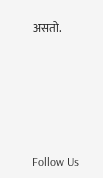असतो.





Follow Us